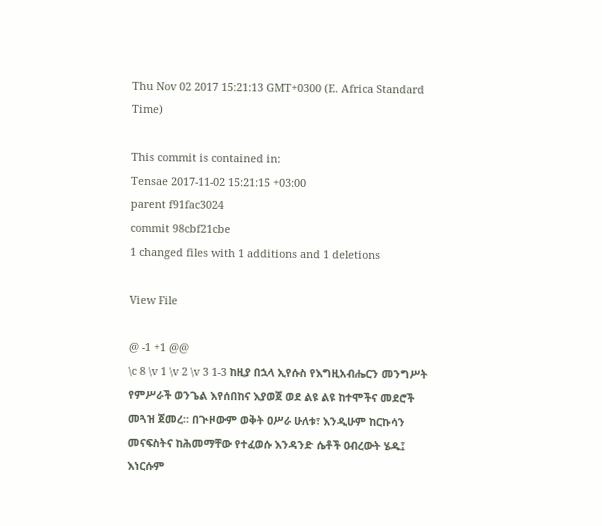Thu Nov 02 2017 15:21:13 GMT+0300 (E. Africa Standard Time)

This commit is contained in:
Tensae 2017-11-02 15:21:15 +03:00
parent f91fac3024
commit 98cbf21cbe
1 changed files with 1 additions and 1 deletions

View File

@ -1 +1 @@
\c 8 \v 1 \v 2 \v 3 1-3 ከዚያ በኋላ ኢየሱስ የእግዚአብሔርን መንግሥት የምሥራች ወንጌል እየሰበከና እያወጀ ወደ ልዩ ልዩ ከተሞችና መደሮች መጓዝ ጀመረ። በጒዞውም ወቅት ዐሥራ ሁለቱ፣ እንዲሁም ከርኩሳን መናፍስትና ከሕመማቸው የተፈወሱ እንዳንድ ሴቶች ዐብረውት ሄዱ፤ እነርሱም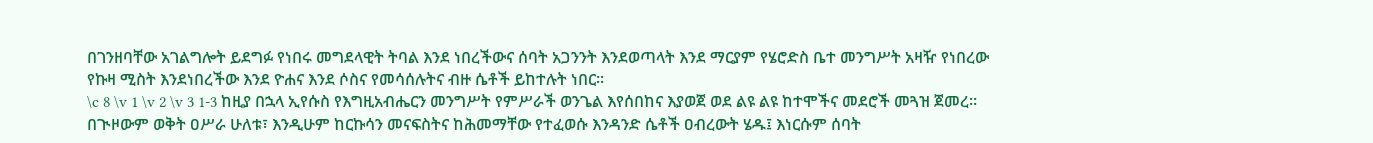በገንዘባቸው አገልግሎት ይደግፉ የነበሩ መግደላዊት ትባል እንደ ነበረችውና ሰባት አጋንንት እንደወጣላት እንደ ማርያም የሄሮድስ ቤተ መንግሥት አዛዥ የነበረው የኩዛ ሚስት እንደነበረችው እንደ ዮሐና እንደ ሶስና የመሳሰሉትና ብዙ ሴቶች ይከተሉት ነበር።
\c 8 \v 1 \v 2 \v 3 1-3 ከዚያ በኋላ ኢየሱስ የእግዚአብሔርን መንግሥት የምሥራች ወንጌል እየሰበከና እያወጀ ወደ ልዩ ልዩ ከተሞችና መደሮች መጓዝ ጀመረ። በጒዞውም ወቅት ዐሥራ ሁለቱ፣ እንዲሁም ከርኩሳን መናፍስትና ከሕመማቸው የተፈወሱ እንዳንድ ሴቶች ዐብረውት ሄዱ፤ እነርሱም ሰባት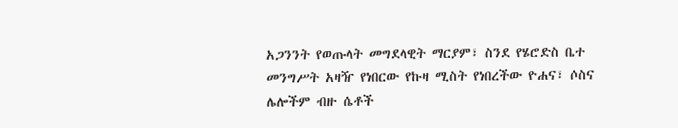አጋንንት የወጡላት መግደላዊት ማርያም፣ ስንደ የሄሮድስ ቤተ መንግሥት አዛዥ የነበርው የኩዛ ሚስት የነበረችው ዮሐና፣ ሶስና ሌሎችም ብዙ ሴቶች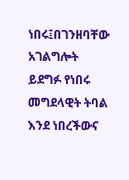ነበሩ፤በገንዘባቸው አገልግሎት ይደግፉ የነበሩ መግደላዊት ትባል እንደ ነበረችውና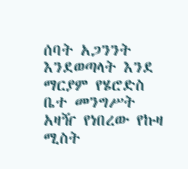ሰባት አጋንንት እንደወጣላት እንደ ማርያም የሄሮድስ ቤተ መንግሥት አዛዥ የነበረው የኩዛ ሚስት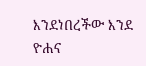እንደነበረችው እንደ ዮሐና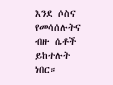እንደ ሶስና የመሳሰሉትና ብዙ ሴቶች ይከተሉት ነበር።